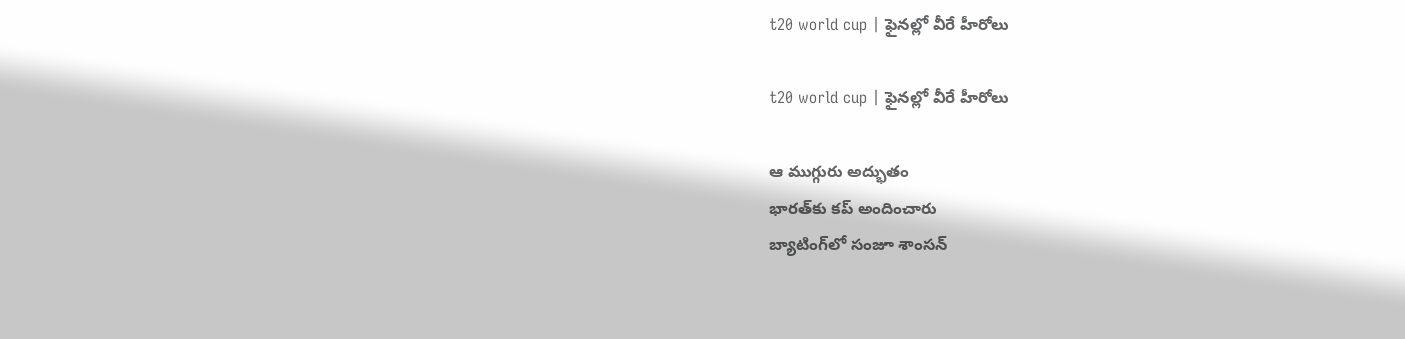t20 world cup | ఫైన‌ల్లో వీరే హీరోలు

t20 world cup | ఫైన‌ల్లో వీరే హీరోలు

ఆ ముగ్గురు అద్భుతం
భార‌త్‌కు క‌ప్ అందించారు
బ్యాటింగ్‌లో సంజూ శాంస‌న్‌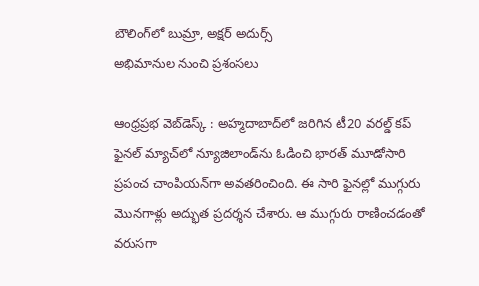బౌలింగ్‌లో బుమ్రా, అక్ష‌ర్ అదుర్స్‌
అభిమానుల నుంచి ప్ర‌శంస‌లు

ఆంధ్ర‌ప్ర‌భ వెబ్‌డెస్క్ : అహ్మదాబాద్‌లో జరిగిన టీ20 వరల్డ్ కప్ ఫైనల్ మ్యాచ్‌లో న్యూజిలాండ్‌ను ఓడించి భారత్ మూడోసారి ప్రపంచ చాంపియన్‌గా అవతరించింది. ఈ సారి ఫైన‌ల్లో ముగ్గురు మొన‌గాళ్లు అద్భుత ప్ర‌ద‌ర్శ‌న చేశారు. ఆ ముగ్గురు రాణించ‌డంతో వ‌రుస‌గా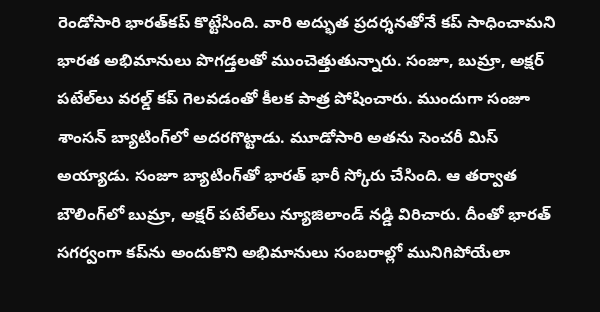రెండోసారి భార‌త్‌క‌ప్ కొట్టేసింది. వారి అద్భుత ప్ర‌ద‌ర్శ‌న‌తోనే క‌ప్ సాధించామ‌ని భారత అభిమానులు పొగ‌డ్త‌ల‌తో ముంచెత్తుతున్నారు. సంజూ, బుమ్రా, అక్ష‌ర్ ప‌టేల్‌లు వ‌ర‌ల్డ్ క‌ప్ గెల‌వ‌డంతో కీల‌క పాత్ర పోషించారు. ముందుగా సంజూ శాంస‌న్ బ్యాటింగ్‌లో అద‌ర‌గొట్టాడు. మూడోసారి అత‌ను సెంచరీ మిస్ అయ్యాడు. సంజూ బ్యాటింగ్‌తో భార‌త్ భారీ స్కోరు చేసింది. ఆ త‌ర్వాత బౌలింగ్‌లో బుమ్రా, అక్ష‌ర్ ప‌టేల్‌లు న్యూజిలాండ్ న‌డ్డి విరిచారు. దీంతో భార‌త్ స‌గ‌ర్వంగా క‌ప్‌ను అందుకొని అభిమానులు సంబ‌రాల్లో మునిగిపోయేలా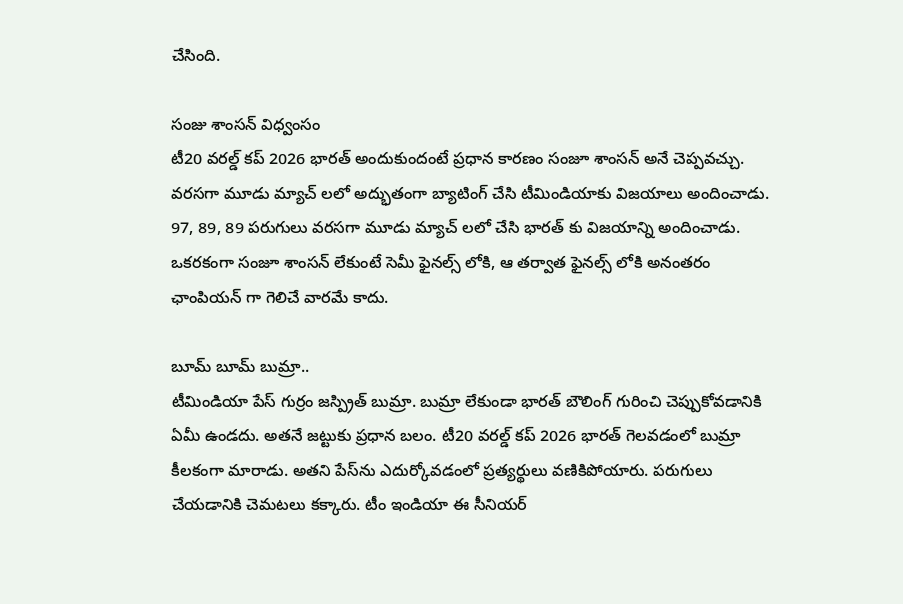చేసింది.

సంజు శాంస‌న్ విధ్వంసం
టీ20 వ‌ర‌ల్డ్ క‌ప్ 2026 భార‌త్ అందుకుందంటే ప్ర‌ధాన కార‌ణం సంజూ శాంసన్ అనే చెప్ప‌వ‌చ్చు. వరసగా మూడు మ్యాచ్ ల‌లో అద్భుతంగా బ్యాటింగ్ చేసి టీమిండియాకు విజ‌యాలు అందించాడు. 97, 89, 89 పరుగులు వరసగా మూడు మ్యాచ్ లలో చేసి భారత్ కు విజయాన్ని అందించాడు. ఒకరకంగా సంజూ శాంసన్ లేకుంటే సెమీ ఫైనల్స్ లోకి, ఆ తర్వాత ఫైనల్స్ లోకి అనంతరం ఛాంపియన్ గా గెలిచే వారమే కాదు.

బూమ్ బూమ్ బుమ్రా..
టీమిండియా పేస్ గుర్రం జస్ప్రిత్ బుమ్రా. బుమ్రా లేకుండా భార‌త్ బౌలింగ్ గురించి చెప్పుకోవ‌డానికి ఏమీ ఉండ‌దు. అత‌నే జ‌ట్టుకు ప్ర‌ధాన బ‌లం. టీ20 వ‌ర‌ల్డ్ క‌ప్ 2026 భార‌త్ గెల‌వ‌డంలో బుమ్రా కీల‌కంగా మారాడు. అత‌ని పేస్‌ను ఎదుర్కోవ‌డంలో ప్ర‌త్య‌ర్థులు వ‌ణికిపోయారు. ప‌రుగులు చేయ‌డానికి చెమ‌ట‌లు క‌క్కారు. టీం ఇండియా ఈ సీనియర్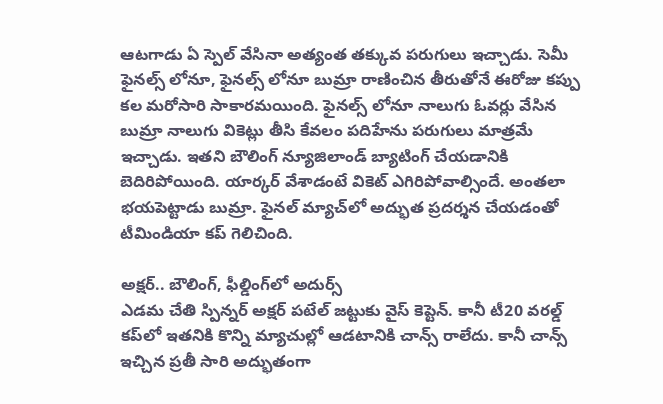ఆటగాడు ఏ స్పెల్ వేసినా అత్యంత తక్కువ పరుగులు ఇచ్చాడు. సెమీ ఫైనల్స్ లోనూ, ఫైనల్స్ లోనూ బుమ్రా రాణించిన తీరుతోనే ఈరోజు కప్పు కల మరోసారి సాకారమయింది. ఫైనల్స్ లోనూ నాలుగు ఓవర్లు వేసిన బుమ్రా నాలుగు వికెట్లు తీసి కేవలం పదిహేను పరుగులు మాత్రమే ఇచ్చాడు. ఇత‌ని బౌలింగ్ న్యూజిలాండ్ బ్యాటింగ్ చేయ‌డానికి బెదిరిపోయింది. యార్క‌ర్ వేశాడంటే వికెట్ ఎగిరిపోవాల్సిందే. అంత‌లా భ‌య‌పెట్టాడు బుమ్రా. ఫైన‌ల్ మ్యాచ్‌లో అద్భుత ప్ర‌ద‌ర్శ‌న చేయ‌డంతో టీమిండియా క‌ప్ గెలిచింది.

అక్షర్‌.. బౌలింగ్‌, ఫీల్డింగ్‌లో అదుర్స్‌
ఎడమ చేతి స్పిన్నర్ అక్షర్ పటేల్ జ‌ట్టుకు వైస్ కెప్టెన్. కానీ టీ20 వ‌ర‌ల్డ్ క‌ప్‌లో ఇత‌నికి కొన్ని మ్యాచుల్లో ఆడ‌టానికి చాన్స్ రాలేదు. కానీ చాన్స్ ఇచ్చిన ప్ర‌తీ సారి అద్భుతంగా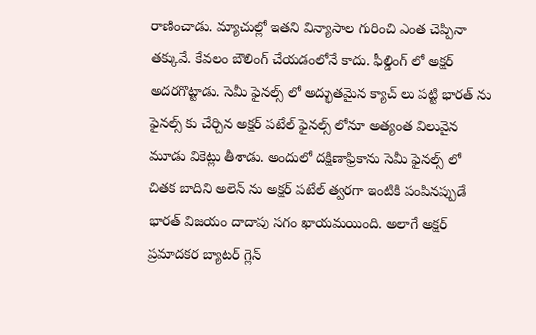రాణించాడు. మ్యాచుల్లో ఇత‌ని విన్యాసాల గురించి ఎంత చెప్పినా తక్కువే. కేవలం బౌలింగ్ చేయడంలోనే కాదు. ఫీల్డింగ్ లో అక్షర్ అద‌ర‌గొట్టాడు. సెమీ ఫైనల్స్ లో అద్భుతమైన క్యాచ్ లు పట్టి భారత్ ను ఫైనల్స్ కు చేర్చిన అక్షర్ పటేల్ ఫైనల్స్ లోనూ అత్యంత విలువైన మూడు వికెట్లు తీశాడు. అందులో దక్షిణాఫ్రికాను సెమీ ఫైనల్స్ లో చితక బాదిని అలెన్ ను అక్షర్ పటేల్ త్వరగా ఇంటికి పంపినప్పుడే భారత్ విజయం దాదాపు సగం ఖాయమయింది. అలాగే అక్షర్ ప్రమాదకర బ్యాటర్ గ్లెన్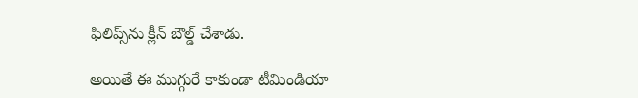ఫిలిప్స్‌ను క్లీన్ బౌల్డ్ చేశాడు.

అయితే ఈ ముగ్గురే కాకుండా టీమిండియా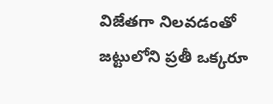విజేత‌గా నిల‌వ‌డంతో జ‌ట్టులోని ప్ర‌తీ ఒక్క‌రూ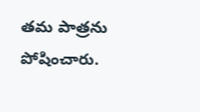త‌మ పాత్ర‌ను పోషించారు.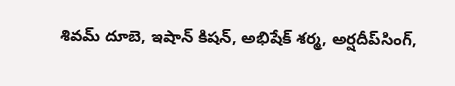శివమ్ దూబె, ఇషాన్ కిష‌న్‌, అభిషేక్ శ‌ర్మ‌, అర్ష‌దీప్‌సింగ్‌,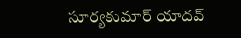సూర్య‌కుమార్ యాద‌వ్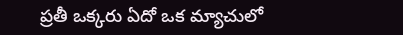ప్ర‌తీ ఒక్క‌రు ఏదో ఒక మ్యాచులో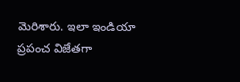మెరిశారు. ఇలా ఇండియా ప్రపంచ విజేతగా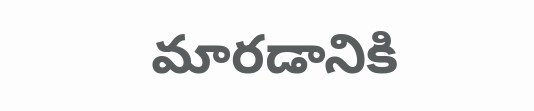మారడానికి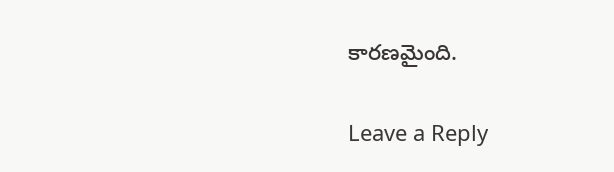కారణమైంది.

Leave a Reply